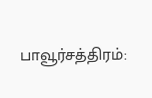பாவூர்சத்திரம்: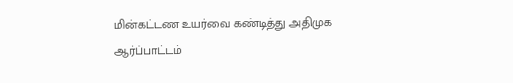மின்கட்டண உயர்வை கண்டித்து அதிமுக ஆர்ப்பாட்டம்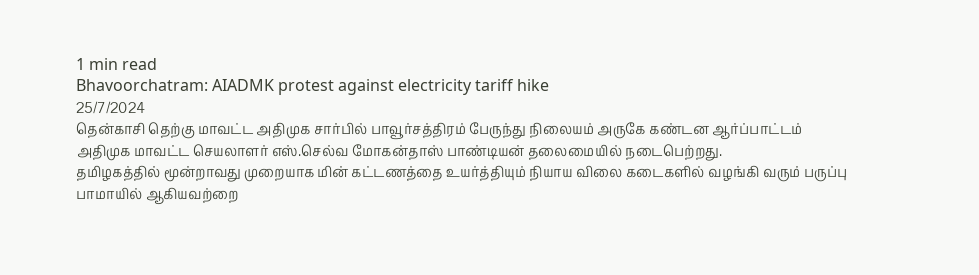1 min read
Bhavoorchatram: AIADMK protest against electricity tariff hike
25/7/2024
தென்காசி தெற்கு மாவட்ட அதிமுக சார்பில் பாவூர்சத்திரம் பேருந்து நிலையம் அருகே கண்டன ஆர்ப்பாட்டம் அதிமுக மாவட்ட செயலாளர் எஸ்.செல்வ மோகன்தாஸ் பாண்டியன் தலைமையில் நடைபெற்றது.
தமிழகத்தில் மூன்றாவது முறையாக மின் கட்டணத்தை உயர்த்தியும் நியாய விலை கடைகளில் வழங்கி வரும் பருப்பு பாமாயில் ஆகியவற்றை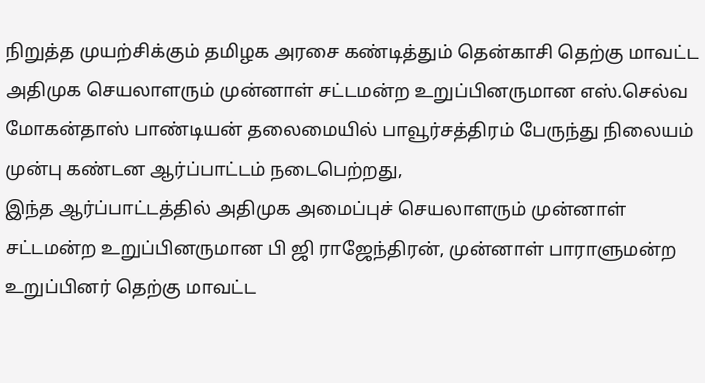நிறுத்த முயற்சிக்கும் தமிழக அரசை கண்டித்தும் தென்காசி தெற்கு மாவட்ட அதிமுக செயலாளரும் முன்னாள் சட்டமன்ற உறுப்பினருமான எஸ்.செல்வ மோகன்தாஸ் பாண்டியன் தலைமையில் பாவூர்சத்திரம் பேருந்து நிலையம் முன்பு கண்டன ஆர்ப்பாட்டம் நடைபெற்றது,
இந்த ஆர்ப்பாட்டத்தில் அதிமுக அமைப்புச் செயலாளரும் முன்னாள் சட்டமன்ற உறுப்பினருமான பி ஜி ராஜேந்திரன், முன்னாள் பாராளுமன்ற உறுப்பினர் தெற்கு மாவட்ட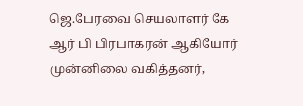ஜெ.பேரவை செயலாளர் கே ஆர் பி பிரபாகரன் ஆகியோர் முன்னிலை வகித்தனர்,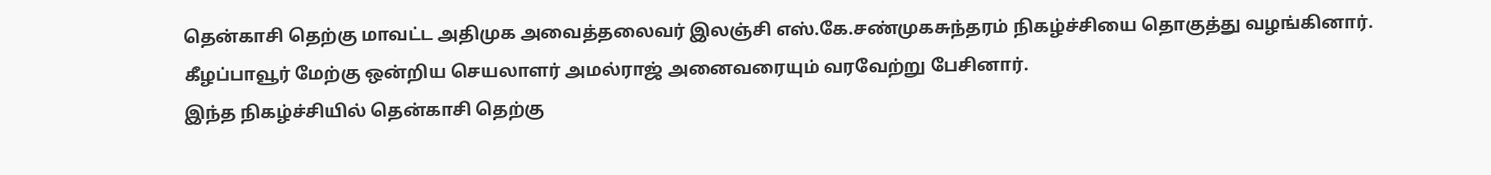தென்காசி தெற்கு மாவட்ட அதிமுக அவைத்தலைவர் இலஞ்சி எஸ்.கே.சண்முகசுந்தரம் நிகழ்ச்சியை தொகுத்து வழங்கினார். கீழப்பாவூர் மேற்கு ஒன்றிய செயலாளர் அமல்ராஜ் அனைவரையும் வரவேற்று பேசினார்.
இந்த நிகழ்ச்சியில் தென்காசி தெற்கு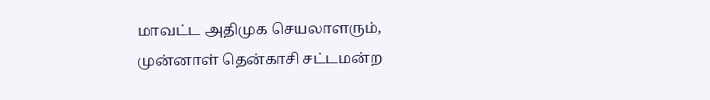மாவட்ட அதிமுக செயலாளரும், முன்னாள் தென்காசி சட்டமன்ற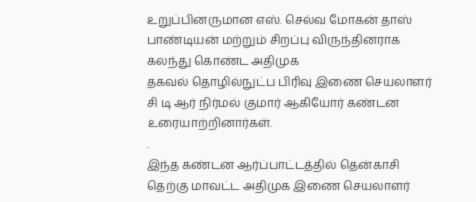உறுப்பினருமான எஸ். செல்வ மோகன் தாஸ் பாண்டியன் மற்றும் சிறப்பு விருந்தினராக கலந்து கொண்ட அதிமுக
தகவல் தொழில்நுட்ப பிரிவு இணை செயலாளர் சி டி ஆர் நிர்மல் குமார் ஆகியோர் கண்டன உரையாற்றினார்கள்.
.
இந்த கண்டன ஆர்ப்பாட்டத்தில் தென்காசி தெற்கு மாவட்ட அதிமுக இணை செயலாளர்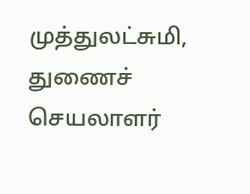முத்துலட்சுமி, துணைச் செயலாளர்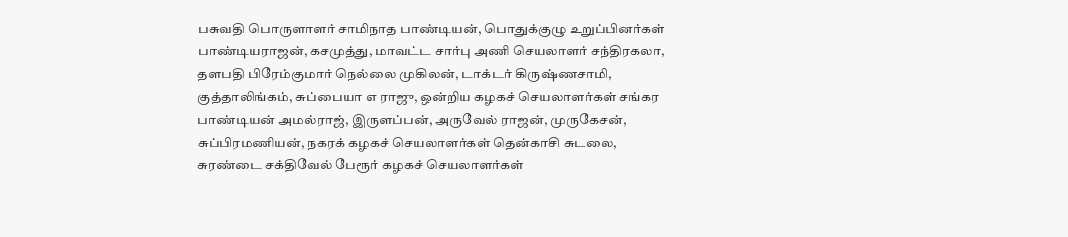பசுவதி பொருளாளர் சாமிநாத பாண்டியன், பொதுக்குழு உறுப்பினர்கள் பாண்டியராஜன், கசமுத்து, மாவட்ட சார்பு அணி செயலாளர் சந்திரகலா, தளபதி பிரேம்குமார் நெல்லை முகிலன், டாக்டர் கிருஷ்ணசாமி, குத்தாலிங்கம், சுப்பையா எ ராஜு, ஒன்றிய கழகச் செயலாளர்கள் சங்கர பாண்டியன் அமல்ராஜ், இருளப்பன், அருவேல் ராஜன், முருகேசன், சுப்பிரமணியன், நகரக் கழகச் செயலாளர்கள் தென்காசி சுடலை, சுரண்டை சக்திவேல் பேரூர் கழகச் செயலாளர்கள்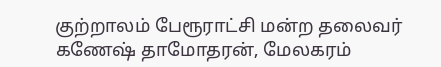குற்றாலம் பேரூராட்சி மன்ற தலைவர் கணேஷ் தாமோதரன், மேலகரம்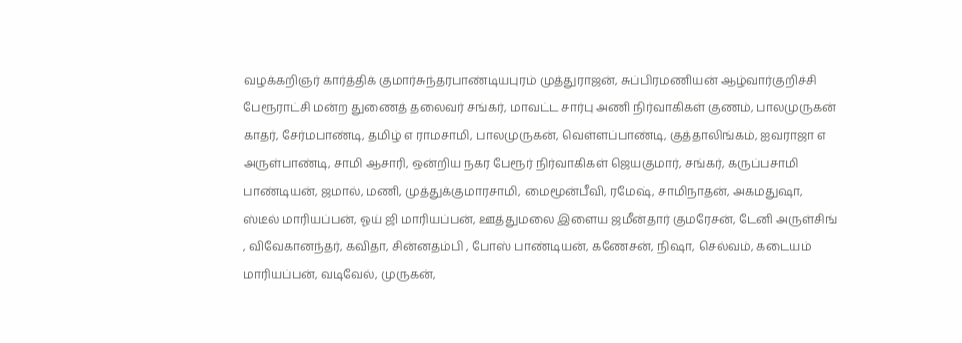வழக்கறிஞர் கார்த்திக் குமார்சுந்தரபாண்டியபுரம் முத்துராஜன், சுப்பிரமணியன் ஆழ்வார்குறிச்சி பேரூராட்சி மன்ற துணைத் தலைவர் சங்கர், மாவட்ட சார்பு அணி நிர்வாகிகள் குணம், பாலமுருகன் காதர், சேர்மபாண்டி, தமிழ் எ ராமசாமி, பாலமுருகன், வெள்ளப்பாண்டி, குத்தாலிங்கம், ஐவராஜா எ அருள்பாண்டி, சாமி ஆசாரி, ஒன்றிய நகர பேரூர் நிர்வாகிகள் ஜெயகுமார், சங்கர், கருப்பசாமி பாண்டியன், ஜமால், மணி, முத்துக்குமாரசாமி, மைமூன்பீவி, ரமேஷ், சாமிநாதன், அகமதுஷா, ஸ்டீல் மாரியப்பன், ஓய் ஜி மாரியப்பன், ஊத்துமலை இளைய ஜமீன்தார் குமரேசன், டேனி அருள்சிங் , விவேகானந்தர், கவிதா, சின்னதம்பி , போஸ் பாண்டியன், கணேசன், நிஷா, செல்வம், கடையம் மாரியப்பன், வடிவேல், முருகன்,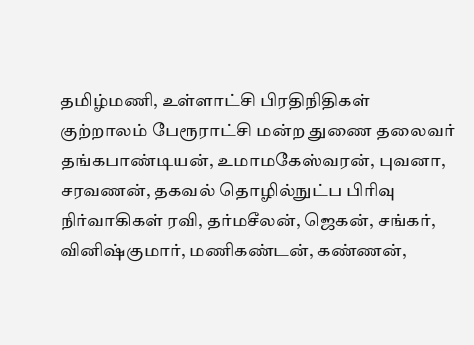தமிழ்மணி, உள்ளாட்சி பிரதிநிதிகள் குற்றாலம் பேரூராட்சி மன்ற துணை தலைவர் தங்கபாண்டியன், உமாமகேஸ்வரன், புவனா, சரவணன், தகவல் தொழில்நுட்ப பிரிவு நிர்வாகிகள் ரவி, தர்மசீலன், ஜெகன், சங்கர், வினிஷ்குமார், மணிகண்டன், கண்ணன்,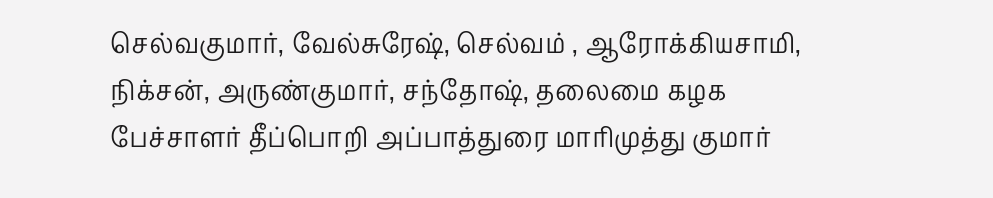செல்வகுமார், வேல்சுரேஷ், செல்வம் , ஆரோக்கியசாமி, நிக்சன், அருண்குமார், சந்தோஷ், தலைமை கழக பேச்சாளர் தீப்பொறி அப்பாத்துரை மாரிமுத்து குமார்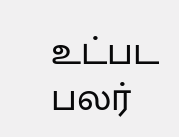உட்பட பலர்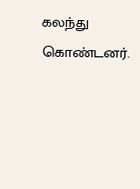கலந்து கொண்டனர்.